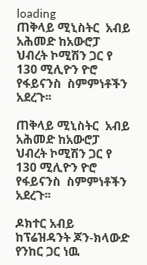loading
ጠቅላይ ሚኒስትር  አብይ አሕመድ ከአውሮፓ ህብረት ኮሚሽን ጋር የ 130 ሚሊዮን ዮሮ የፋይናንስ  ስምምነቶችን አደረጉ፡፡

ጠቅላይ ሚኒስትር  አብይ አሕመድ ከአውሮፓ ህብረት ኮሚሽን ጋር የ 130 ሚሊዮን ዮሮ የፋይናንስ  ስምምነቶችን አደረጉ፡፡

ዶክተር አብይ ከፕሬዝዳንት ጆን-ክላውድ የንከር ጋር ነዉ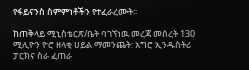የፋይናንስ ስምምነቶችን የተፈራረሙት፡፡

ከጠቅላይ ሚኒስቴርጽ/ቤት ባገኘነዉ መረጃ መሰረት 130 ሚሊዮን ዮሮ ዘላቂ ሀይል ማመንጨት: አግሮ ኢንዱስትሪ ፓርክና ስራ ፈጠራ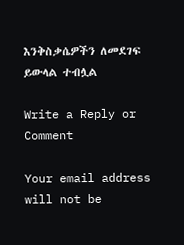እንቅስቃሴዎችን ለመደገፍ ይውላል ተብሏል

Write a Reply or Comment

Your email address will not be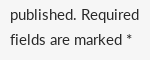published. Required fields are marked *